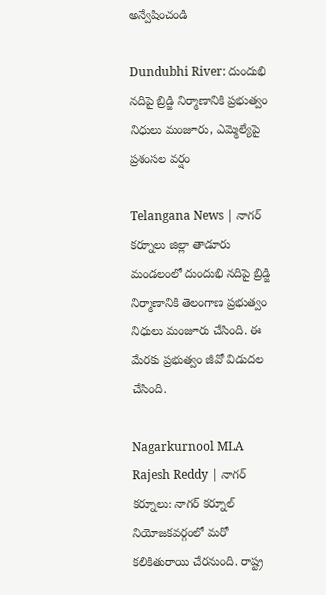అన్వేషించండి

Dundubhi River: దుందుభి నదిపై బ్రిడ్జి నిర్మాణానికి ప్రభుత్వం నిధులు మంజూరు, ఎమ్మెల్యేపై ప్రశంసల వర్షం

Telangana News | నాగర్ కర్నూలు జిల్లా తాడూరు మండలంలో దుందుభి నదిపై బ్రిడ్జి నిర్మాణానికి తెలంగాణ ప్రభుత్వం నిధులు మంజూరు చేసింది. ఈ మేరకు ప్రభుత్వం జీవో విడుదల చేసింది.

Nagarkurnool MLA Rajesh Reddy | నాగర్ కర్నూలు: నాగర్ కర్నూల్ నియోజకవర్గంలో మరో కలికితురాయి చేరనుంది. రాష్ట్ర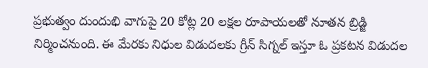ప్రభుత్వం దుందుభి వాగుపై 20 కోట్ల 20 లక్షల రూపాయలతో నూతన బ్రిడ్జి నిర్మించనుంది. ఈ మేరకు నిధుల విడుదలకు గ్రీన్ సిగ్నల్ ఇస్తూ ఓ ప్రకటన విడుదల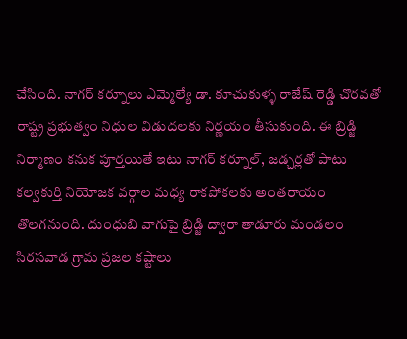చేసింది. నాగర్ కర్నూలు ఎమ్మెల్యే డా. కూచుకుళ్ళ రాజేష్ రెడ్డి చొరవతో రాష్ట్ర ప్రభుత్వం నిధుల విడుదలకు నిర్ణయం తీసుకుంది. ఈ బ్రిడ్జి నిర్మాణం కనుక పూర్తయితే ఇటు నాగర్ కర్నూల్, జడ్చర్లతో పాటు కల్వకుర్తి నియోజక వర్గాల మధ్య రాకపోకలకు అంతరాయం తొలగనుంది. దుంధుబి వాగుపై బ్రిడ్జి ద్వారా తాడూరు మండలం సిరసవాడ గ్రామ ప్రజల కష్టాలు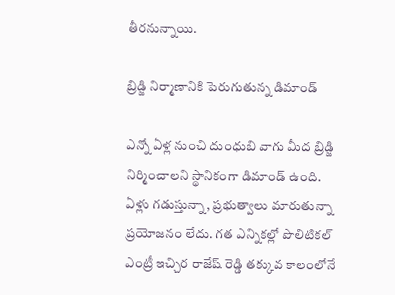తీరనున్నాయి.

బ్రిడ్జి నిర్మాణానికి పెరుగుతున్న డిమాండ్

ఎన్నో ఏళ్ల నుంచి దుంధుబి వాగు మీద బ్రిడ్జి నిర్మించాలని స్థానికంగా డిమాండ్ ఉంది. ఏళ్లు గడుస్తున్నా, ప్రభుత్వాలు మారుతున్నా ప్రయోజనం లేదు. గత ఎన్నికల్లో పొలిటికల్ ఎంట్రీ ఇచ్చిర రాజేష్ రెడ్డి తక్కువ కాలంలోనే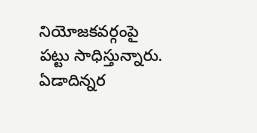నియోజకవర్గంపై పట్టు సాధిస్తున్నారు. ఏడాదిన్నర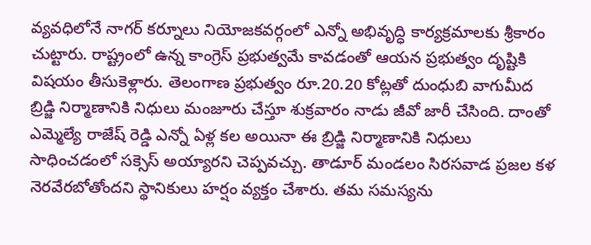వ్యవధిలోనే నాగర్ కర్నూలు నియోజకవర్గంలో ఎన్నో అభివృద్ధి కార్యక్రమాలకు శ్రీకారం చుట్టారు. రాష్ట్రంలో ఉన్న కాంగ్రెస్ ప్రభుత్వమే కావడంతో ఆయన ప్రభుత్వం దృష్టికి విషయం తీసుకెళ్లారు. తెలంగాణ ప్రభుత్వం రూ.20.20 కోట్లతో దుంధుబి వాగుమీద బ్రిడ్జి నిర్మాణానికి నిధులు మంజూరు చేస్తూ శుక్రవారం నాడు జీవో జారీ చేసింది. దాంతో ఎమ్మెల్యే రాజేష్ రెడ్డి ఎన్నో ఏళ్ల కల అయినా ఈ బ్రిడ్జి నిర్మాణానికి నిధులు సాధించడంలో సక్సెస్ అయ్యారని చెప్పవచ్చు. తాడూర్ మండలం సిరసవాడ ప్రజల కళ నెరవేరబోతోందని స్థానికులు హర్షం వ్యక్తం చేశారు. తమ సమస్యను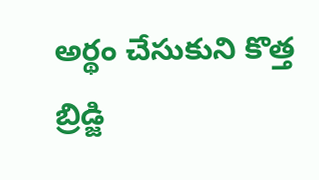అర్థం చేసుకుని కొత్త బ్రిడ్జి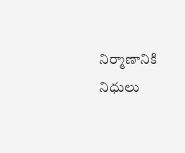నిర్మాణానికి నిధులు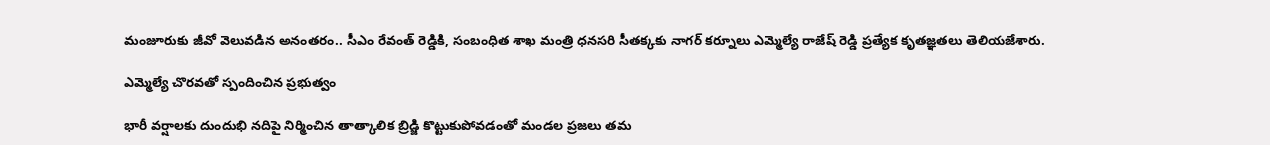మంజూరుకు జీవో వెలువడిన అనంతరం.. సీఎం రేవంత్ రెడ్డికి, సంబంధిత శాఖ మంత్రి ధనసరి సీతక్కకు నాగర్ కర్నూలు ఎమ్మెల్యే రాజేష్ రెడ్డి ప్రత్యేక కృతజ్ఞతలు తెలియజేశారు.

ఎమ్మెల్యే చొరవతో స్పందించిన ప్రభుత్వం

భారీ వర్షాలకు దుందుభి నదిపై నిర్మించిన తాత్కాలిక బ్రిడ్జి కొట్టుకుపోవడంతో మండల ప్రజలు తమ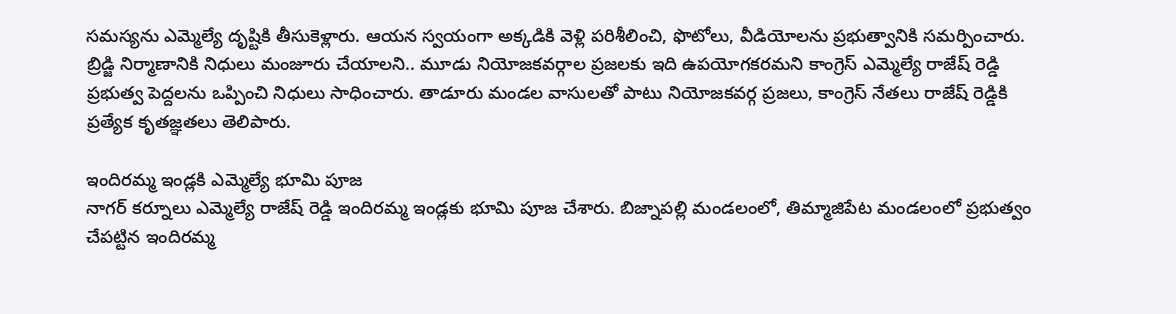సమస్యను ఎమ్మెల్యే దృష్టికి తీసుకెళ్లారు. ఆయన స్వయంగా అక్కడికి వెళ్లి పరిశీలించి, ఫొటోలు, వీడియోలను ప్రభుత్వానికి సమర్పించారు. బ్రిడ్జి నిర్మాణానికి నిధులు మంజూరు చేయాలని.. మూడు నియోజకవర్గాల ప్రజలకు ఇది ఉపయోగకరమని కాంగ్రెస్ ఎమ్మెల్యే రాజేష్ రెడ్డి ప్రభుత్వ పెద్దలను ఒప్పించి నిధులు సాధించారు. తాడూరు మండల వాసులతో పాటు నియోజకవర్గ ప్రజలు, కాంగ్రెస్ నేతలు రాజేష్ రెడ్డికి ప్రత్యేక కృతజ్ఞతలు తెలిపారు.

ఇందిరమ్మ ఇండ్లకి ఎమ్మెల్యే భూమి పూజ
నాగర్ కర్నూలు ఎమ్మెల్యే రాజేష్ రెడ్డి ఇందిరమ్మ ఇండ్లకు భూమి పూజ చేశారు. బిజ్నాపల్లి మండలంలో, తిమ్మాజిపేట మండలంలో ప్రభుత్వం చేపట్టిన ఇందిరమ్మ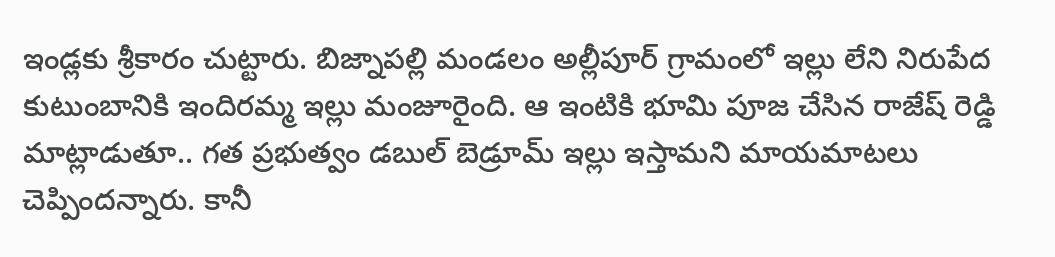ఇండ్లకు శ్రీకారం చుట్టారు. బిజ్నాపల్లి మండలం అల్లీపూర్ గ్రామంలో ఇల్లు లేని నిరుపేద కుటుంబానికి ఇందిరమ్మ ఇల్లు మంజూరైంది. ఆ ఇంటికి భూమి పూజ చేసిన రాజేష్ రెడ్డి మాట్లాడుతూ.. గత ప్రభుత్వం డబుల్ బెడ్రూమ్ ఇల్లు ఇస్తామని మాయమాటలు చెప్పిందన్నారు. కానీ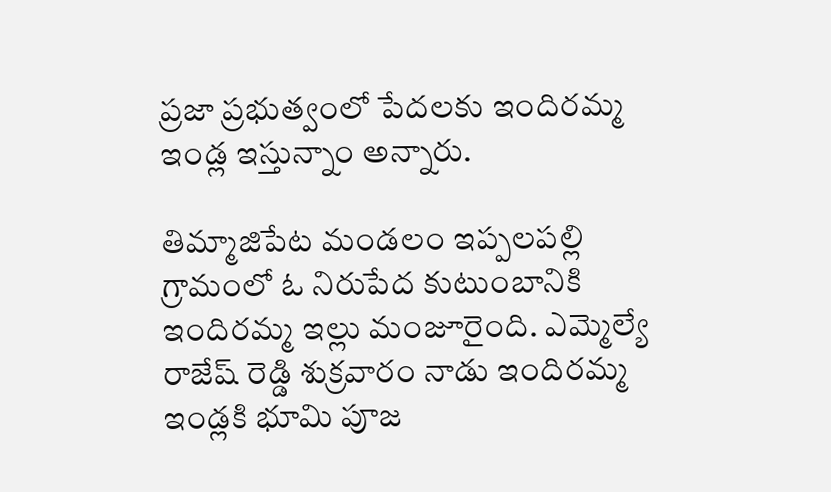ప్రజా ప్రభుత్వంలో పేదలకు ఇందిరమ్మ ఇండ్ల ఇస్తున్నాం అన్నారు.

తిమ్మాజిపేట మండలం ఇప్పలపల్లి గ్రామంలో ఓ నిరుపేద కుటుంబానికి ఇందిరమ్మ ఇల్లు మంజూరైంది. ఎమ్మెల్యే రాజేష్ రెడ్డి శుక్రవారం నాడు ఇందిరమ్మ ఇండ్లకి భూమి పూజ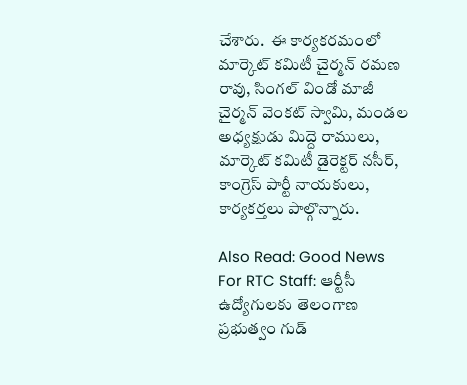చేశారు.  ఈ కార్యకరమంలో మార్కెట్ కమిటీ చైర్మన్ రమణ రావు, సింగల్ విండో మాజీ చైర్మన్ వెంకట్ స్వామి, మండల అధ్యక్షుడు మిద్దె రాములు, మార్కెట్ కమిటీ డైరెక్టర్ నసీర్, కాంగ్రెస్ పార్టీ నాయకులు, కార్యకర్తలు పాల్గొన్నారు.

Also Read: Good News For RTC Staff: ఆర్టీసీ ఉద్యోగులకు తెలంగాణ ప్రభుత్వం గుడ్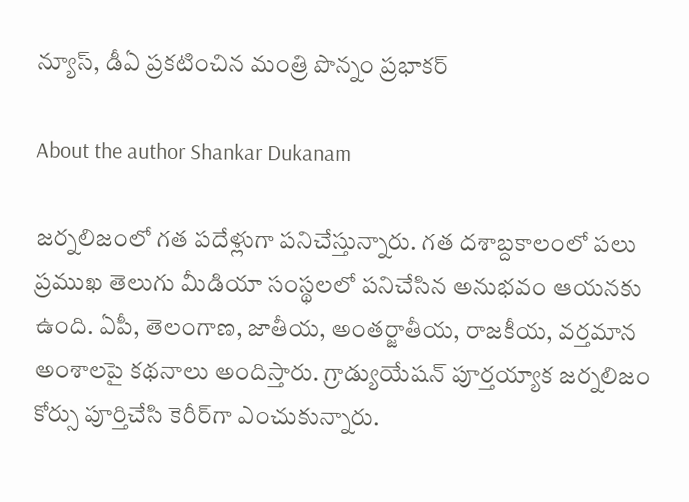న్యూస్, డీఏ ప్రకటించిన మంత్రి పొన్నం ప్రభాకర్

About the author Shankar Dukanam

జర్నలిజంలో గత పదేళ్లుగా పనిచేస్తున్నారు. గత దశాబ్దకాలంలో పలు ప్రముఖ తెలుగు మీడియా సంస్థలలో పనిచేసిన అనుభవం ఆయనకు ఉంది. ఏపీ, తెలంగాణ, జాతీయ, అంతర్జాతీయ, రాజకీయ, వర్తమాన అంశాలపై కథనాలు అందిస్తారు. గ్రాడ్యుయేషన్ పూర్తయ్యాక జర్నలిజం కోర్సు పూర్తిచేసి కెరీర్‌గా ఎంచుకున్నారు.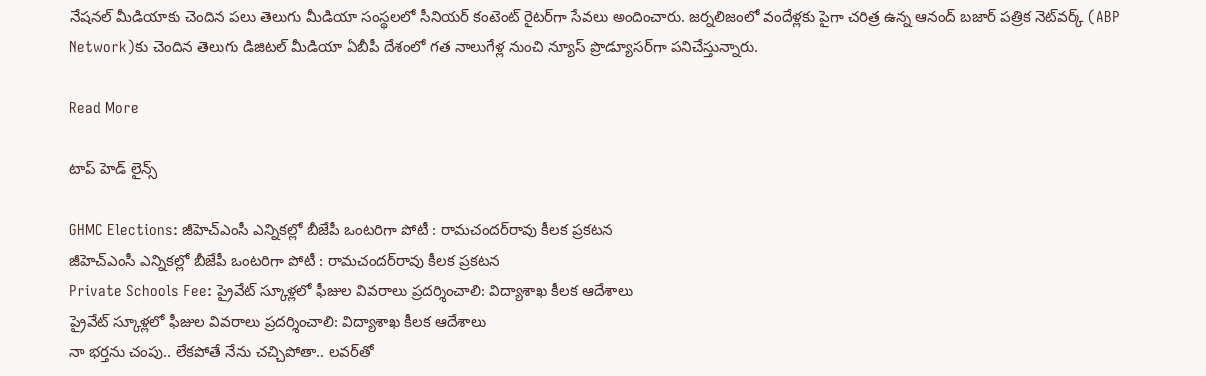నేషనల్ మీడియాకు చెందిన పలు తెలుగు మీడియా సంస్థలలో సీనియర్ కంటెంట్ రైటర్‌గా సేవలు అందించారు. జర్నలిజంలో వందేళ్లకు పైగా చరిత్ర ఉన్న ఆనంద్ బజార్ పత్రిక నెట్‌వర్క్ (ABP Network)కు చెందిన తెలుగు డిజిటల్ మీడియా ఏబీపీ దేశంలో గత నాలుగేళ్ల నుంచి న్యూస్ ప్రొడ్యూసర్‌గా పనిచేస్తున్నారు.

Read More

టాప్ హెడ్ లైన్స్

GHMC Elections: జీహెచ్‌ఎంసీ ఎన్నికల్లో బీజేపీ ఒంటరిగా పోటీ : రామచందర్‌రావు కీలక ప్రకటన
జీహెచ్‌ఎంసీ ఎన్నికల్లో బీజేపీ ఒంటరిగా పోటీ : రామచందర్‌రావు కీలక ప్రకటన
Private Schools Fee: ప్రైవేట్‌ స్కూళ్లలో ఫీజుల వివరాలు ప్రదర్శించాలి: విద్యాశాఖ కీలక ఆదేశాలు
ప్రైవేట్‌ స్కూళ్లలో ఫీజుల వివరాలు ప్రదర్శించాలి: విద్యాశాఖ కీలక ఆదేశాలు
నా భర్తను చంపు.. లేకపోతే నేను చచ్చిపోతా.. లవర్‌తో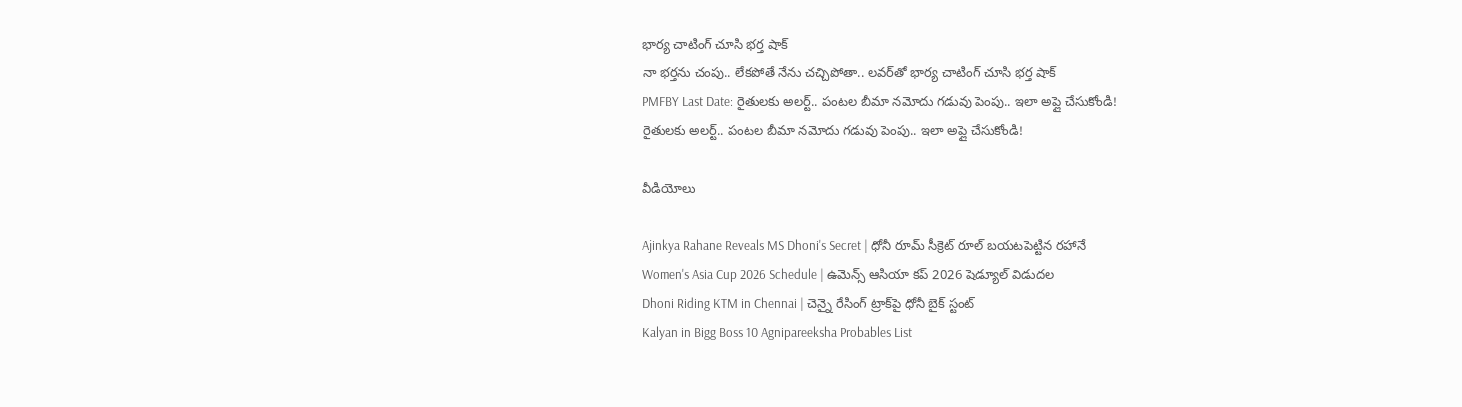భార్య చాటింగ్ చూసి భర్త షాక్
నా భర్తను చంపు.. లేకపోతే నేను చచ్చిపోతా.. లవర్‌తో భార్య చాటింగ్ చూసి భర్త షాక్
PMFBY Last Date: రైతులకు అలర్ట్.. పంటల బీమా నమోదు గడువు పెంపు.. ఇలా అప్లై చేసుకోండి!
రైతులకు అలర్ట్.. పంటల బీమా నమోదు గడువు పెంపు.. ఇలా అప్లై చేసుకోండి!

వీడియోలు

Ajinkya Rahane Reveals MS Dhoni's Secret | ధోనీ రూమ్ సీక్రెట్ రూల్ బయటపెట్టిన రహానే
Women's Asia Cup 2026 Schedule | ఉమెన్స్ ఆసియా కప్ 2026 షెడ్యూల్ విడుదల
Dhoni Riding KTM in Chennai | చెన్నై రేసింగ్ ట్రాక్‌పై ధోనీ బైక్ స్టంట్
Kalyan in Bigg Boss 10 Agnipareeksha Probables List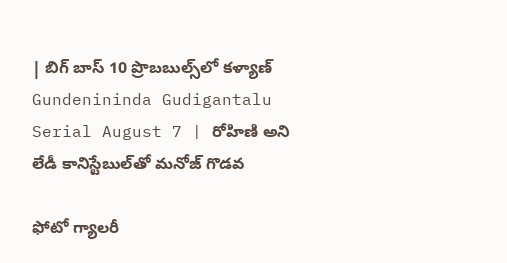| బిగ్ బాస్ 10 ప్రొబబుల్స్‌లో కళ్యాణ్
Gundenininda Gudigantalu Serial August 7 | రోహిణి అని లేడీ కానిస్టేబుల్‌తో మనోజ్ గొడవ

ఫోటో గ్యాలరీ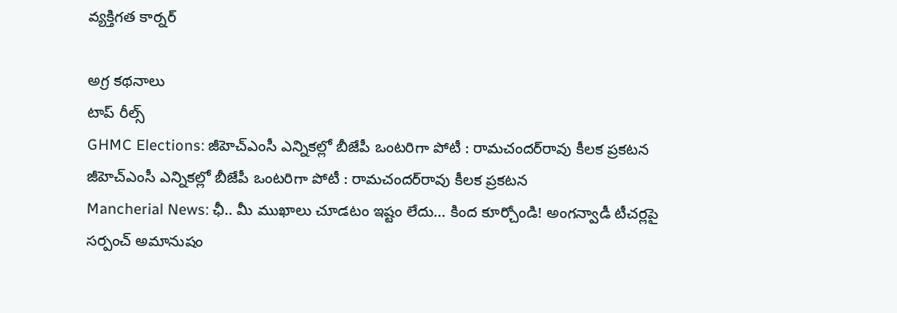వ్యక్తిగత కార్నర్

అగ్ర కథనాలు
టాప్ రీల్స్
GHMC Elections: జీహెచ్‌ఎంసీ ఎన్నికల్లో బీజేపీ ఒంటరిగా పోటీ : రామచందర్‌రావు కీలక ప్రకటన
జీహెచ్‌ఎంసీ ఎన్నికల్లో బీజేపీ ఒంటరిగా పోటీ : రామచందర్‌రావు కీలక ప్రకటన
Mancherial News: ఛీ.. మీ ముఖాలు చూడ‌టం ఇష్టం లేదు... కింద కూర్చోండి! అంగన్వాడీ టీచర్లపై సర్పంచ్ అమానుషం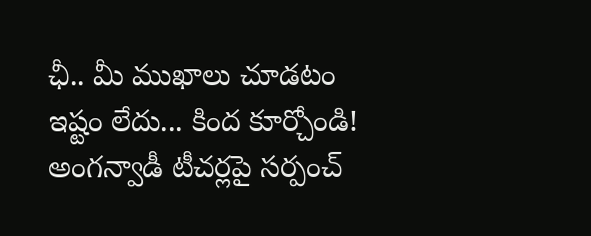ఛీ.. మీ ముఖాలు చూడ‌టం ఇష్టం లేదు... కింద కూర్చోండి! అంగన్వాడీ టీచర్లపై సర్పంచ్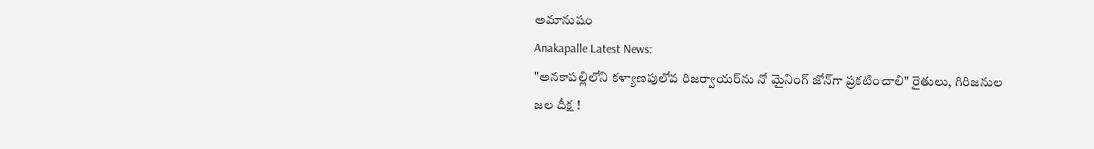అమానుషం
Anakapalle Latest News:
"అనకాపల్లిలోని కళ్యాణపులోవ రిజర్వాయర్‌ను నో మైనింగ్ జోన్‌గా ప్రకటించాలి" రైతులు, గిరిజనుల జల దీక్ష !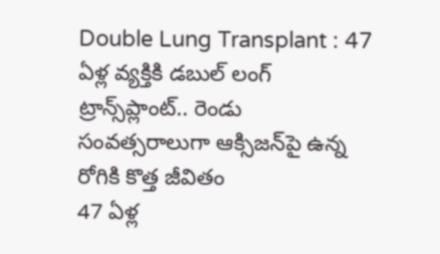Double Lung Transplant : 47 ఏళ్ల వ్యక్తికి డబుల్ లంగ్ ట్రాన్స్‌ప్లాంట్.. రెండు సంవత్సరాలుగా ఆక్సిజన్‌పై ఉన్న రోగికి కొత్త జీవితం
47 ఏళ్ల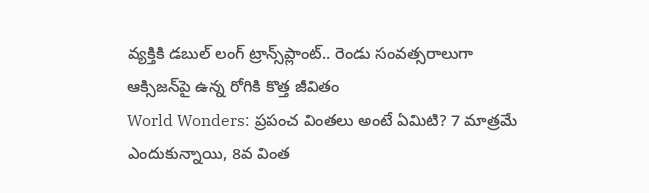వ్యక్తికి డబుల్ లంగ్ ట్రాన్స్‌ప్లాంట్.. రెండు సంవత్సరాలుగా ఆక్సిజన్‌పై ఉన్న రోగికి కొత్త జీవితం
World Wonders: ప్రపంచ వింతలు అంటే ఏమిటి? 7 మాత్రమే ఎందుకున్నాయి, 8వ వింత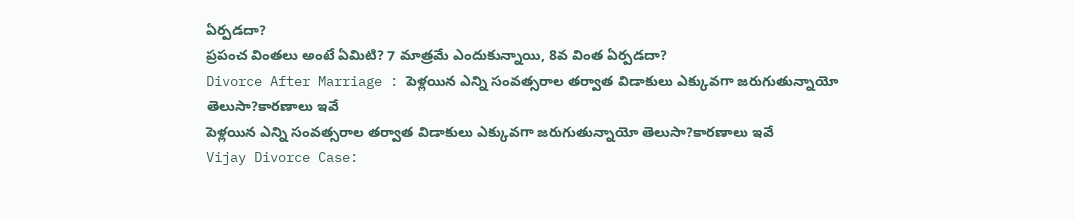ఏర్పడదా?
ప్రపంచ వింతలు అంటే ఏమిటి? 7 మాత్రమే ఎందుకున్నాయి, 8వ వింత ఏర్పడదా?
Divorce After Marriage : పెళ్లయిన ఎన్ని సంవత్సరాల తర్వాత విడాకులు ఎక్కువగా జరుగుతున్నాయో తెలుసా?కారణాలు ఇవే
పెళ్లయిన ఎన్ని సంవత్సరాల తర్వాత విడాకులు ఎక్కువగా జరుగుతున్నాయో తెలుసా?కారణాలు ఇవే
Vijay Divorce Case: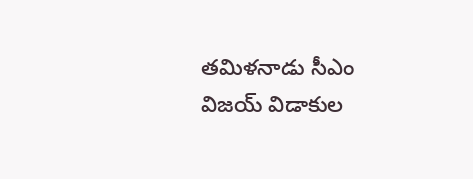తమిళనాడు సీఎం విజయ్ విడాకుల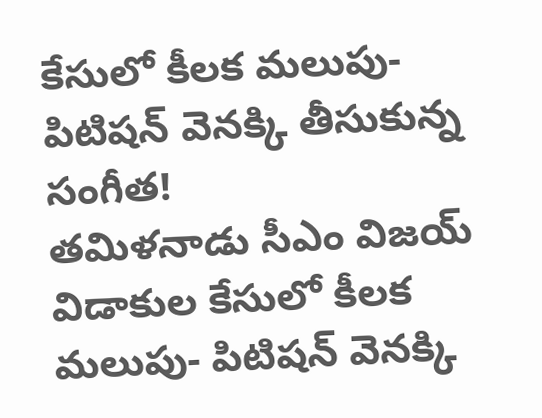కేసులో కీలక మలుపు- పిటిషన్ వెనక్కి తీసుకున్న సంగీత!
తమిళనాడు సీఎం విజయ్ విడాకుల కేసులో కీలక మలుపు- పిటిషన్ వెనక్కి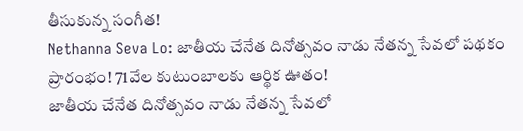తీసుకున్న సంగీత!
Nethanna Seva Lo: జాతీయ చేనేత దినోత్సవం నాడు నేతన్న సేవలో పథకం ప్రారంభం! 71వేల కుటుంబాలకు ఆర్థిక ఊతం!
జాతీయ చేనేత దినోత్సవం నాడు నేతన్న సేవలో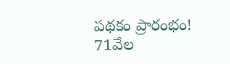పథకం ప్రారంభం! 71వేల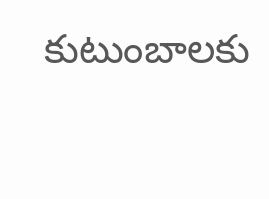కుటుంబాలకు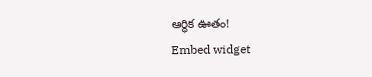ఆర్థిక ఊతం!
Embed widget